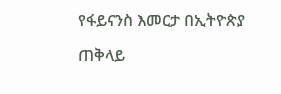የፋይናንስ እመርታ በኢትዮጵያ

ጠቅላይ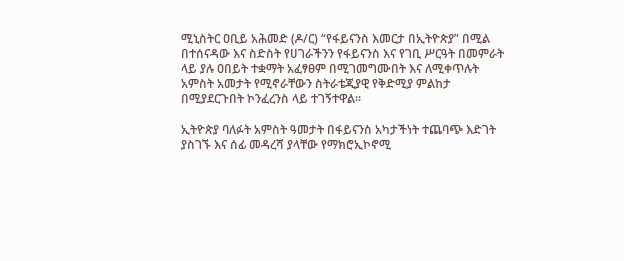ሚኒስትር ዐቢይ አሕመድ (ዶ/ር) “የፋይናንስ እመርታ በኢትዮጵያ” በሚል በተሰናዳው እና ስድስት የሀገራችንን የፋይናንስ እና የገቢ ሥርዓት በመምራት ላይ ያሉ ዐበይት ተቋማት አፈፃፀም በሚገመግሙበት እና ለሚቀጥሉት አምስት አመታት የሚኖራቸውን ስትራቴጂያዊ የቅድሚያ ምልከታ በሚያደርጉበት ኮንፈረንስ ላይ ተገኝተዋል።

ኢትዮጵያ ባለፉት አምስት ዓመታት በፋይናንስ አካታችነት ተጨባጭ እድገት ያስገኙ እና ሰፊ መዳረሻ ያላቸው የማክሮኢኮኖሚ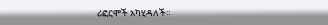ሪፎርሞች አካሂዳለች።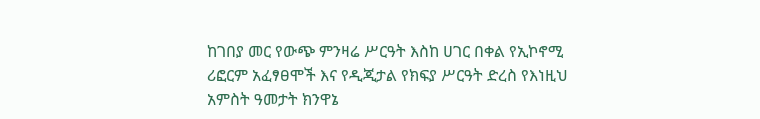ከገበያ መር የውጭ ምንዛሬ ሥርዓት እስከ ሀገር በቀል የኢኮኖሚ ሪፎርም አፈፃፀሞች እና የዲጂታል የክፍያ ሥርዓት ድረስ የእነዚህ አምስት ዓመታት ክንዋኔ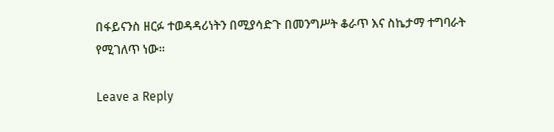በፋይናንስ ዘርፉ ተወዳዳሪነትን በሚያሳድጉ በመንግሥት ቆራጥ እና ስኬታማ ተግባራት የሚገለጥ ነው።

Leave a Reply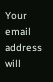Your email address will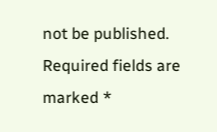not be published. Required fields are marked *